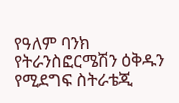የዓለም ባንክ የትራንስፎርሜሽን ዕቅዱን የሚደግፍ ስትራቴጂ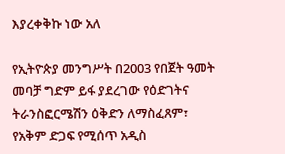እያረቀቅኩ ነው አለ

የኢትዮጵያ መንግሥት በ2003 የበጀት ዓመት መባቻ ግድም ይፋ ያደረገው የዕድገትና ትራንስፎርሜሽን ዕቅድን ለማስፈጸም፣ የአቅም ድጋፍ የሚሰጥ አዲስ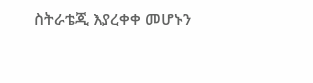ስትራቴጂ እያረቀቀ መሆኑን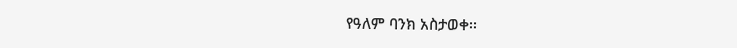የዓለም ባንክ አስታወቀ፡፡